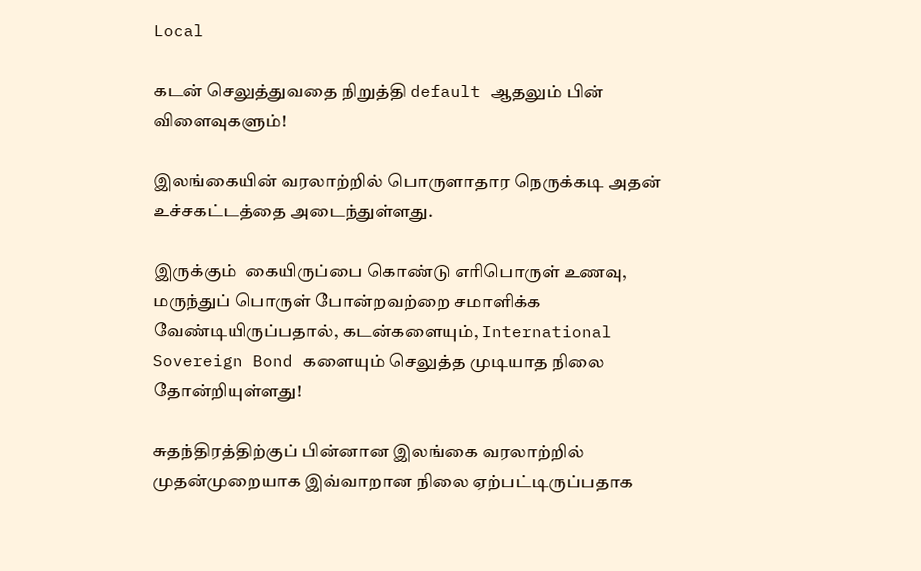Local

கடன் செலுத்துவதை நிறுத்தி default ஆதலும் பின் விளைவுகளும்!

இலங்கையின் வரலாற்றில் பொருளாதார நெருக்கடி அதன் உச்சகட்டத்தை அடைந்துள்ளது.

இருக்கும்  கையிருப்பை கொண்டு எரிபொருள் உணவு, மருந்துப் பொருள் போன்றவற்றை சமாளிக்க  வேண்டியிருப்பதால், கடன்களையும், International Sovereign Bond களையும் செலுத்த முடியாத நிலை தோன்றியுள்ளது!

சுதந்திரத்திற்குப் பின்னான இலங்கை வரலாற்றில் முதன்முறையாக இவ்வாறான நிலை ஏற்பட்டிருப்பதாக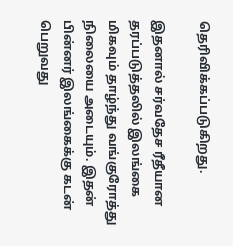தெரிவிக்கப்படுகிறது.

இதனால் சர்வதேச ரீதீயான  தரப்படுத்தலில் இலங்கை மிகவும் தாழ்ந்து வங்குரோத்து நிலையை அடையும். இதன் பின்னர் இலங்கைக்கு கடன் பெறுவது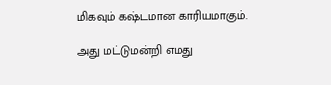மிகவும் கஷ்டமான காரியமாகும்.

அது மட்டுமன்றி எமது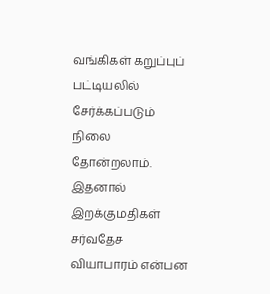வங்கிகள் கறுப்புப் பட்டியலில் சேர்க்கப்படும் நிலை தோன்றலாம். இதனால்  இறக்குமதிகள் சர்வதேச வியாபாரம் என்பன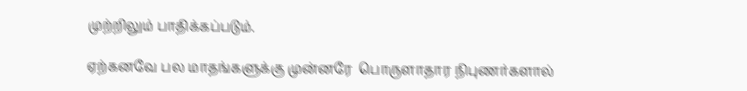முற்றிலும் பாதிக்கப்படும்.

ஏற்கனவே பல மாதங்களுக்கு முன்னரே  பொருளாதார நிபுணர்களால்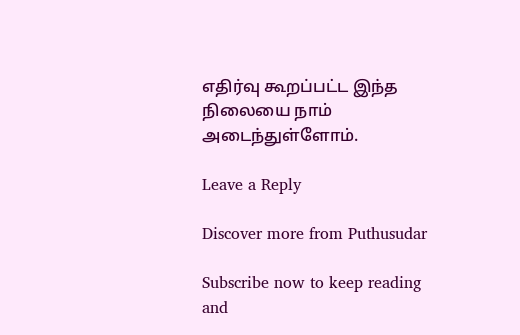எதிர்வு கூறப்பட்ட இந்த நிலையை நாம் அடைந்துள்ளோம்.

Leave a Reply

Discover more from Puthusudar

Subscribe now to keep reading and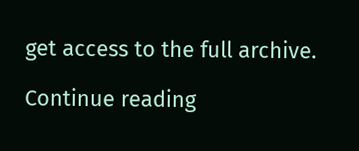get access to the full archive.

Continue reading